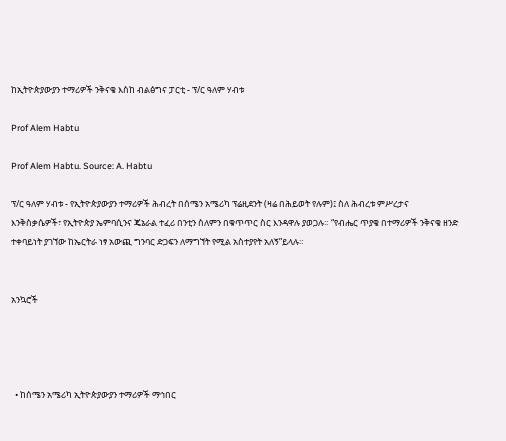ከኢትዮጵያውያን ተማሪዎች ንቅናቄ እስከ ብልፅግና ፓርቲ - ፕ/ር ዓለም ሃብቱ

Prof Alem Habtu

Prof Alem Habtu. Source: A. Habtu

ፕ/ር ዓለም ሃብቱ - የኢትዮጵያውያን ተማሪዎች ሕብረት በሰሜን አሜሪካ ፕሬዚደንት (ዛሬ በሕይወት የሉም)፤ ስለ ሕብረቱ ምሥረታና እንቅስቃሴዎች፣ የኢትዮጵያ ኤምባሲንና ጄኔራል ተፈሪ በንቲን ስለምን በቁጥጥር ስር እንዳዋሉ ያወጋሉ። “የብሔር ጥያቄ በተማሪዎች ንቅናቄ ዘንድ ተቀባይነት ያገኘው ከኤርትራ ነፃ አውጪ ግንባር ድጋፍን ለማግኘት የሚል አስተያየት አለኝ”ይላሉ።


አንኳሮች




  • ከሰሜን አሜሪካ ኢትዮጵያውያን ተማሪዎች ማኅበር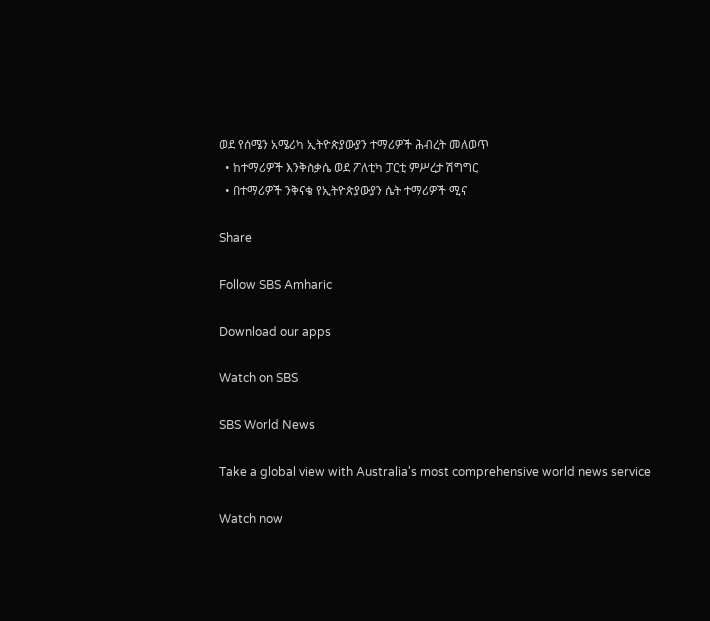ወደ የሰሜን አሜሪካ ኢትዮጵያውያን ተማሪዎች ሕብረት መለወጥ
  • ከተማሪዎች እንቅስቃሴ ወደ ፖለቲካ ፓርቲ ምሥረታ ሽግግር
  • በተማሪዎች ንቅናቄ የኢትዮጵያውያን ሴት ተማሪዎች ሚና

Share

Follow SBS Amharic

Download our apps

Watch on SBS

SBS World News

Take a global view with Australia's most comprehensive world news service

Watch now